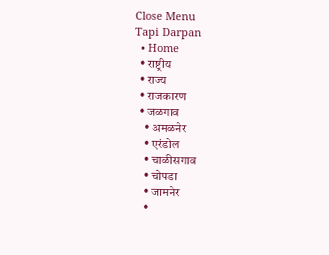Close Menu
Tapi Darpan
  • Home
  • राष्ट्रीय
  • राज्य
  • राजकारण
  • जळगाव
    • अमळनेर
    • एरंडोल
    • चाळीसगाव
    • चोपडा
    • जामनेर
    •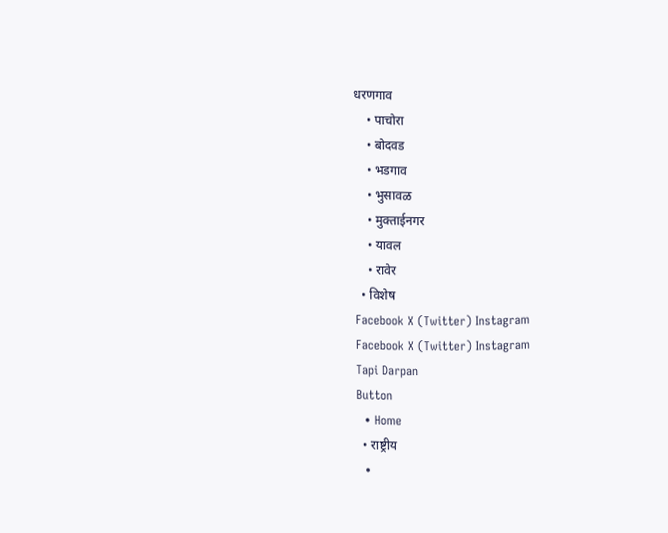धरणगाव
    • पाचोरा
    • बोदवड
    • भडगाव
    • भुसावळ
    • मुक्ताईनगर
    • यावल
    • रावेर
  • विशेष
Facebook X (Twitter) Instagram
Facebook X (Twitter) Instagram
Tapi Darpan
Button
  • Home
  • राष्ट्रीय
  •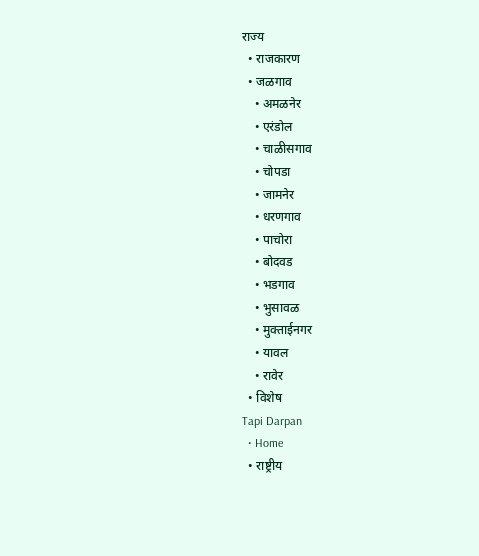राज्य
  • राजकारण
  • जळगाव
    • अमळनेर
    • एरंडोल
    • चाळीसगाव
    • चोपडा
    • जामनेर
    • धरणगाव
    • पाचोरा
    • बोदवड
    • भडगाव
    • भुसावळ
    • मुक्ताईनगर
    • यावल
    • रावेर
  • विशेष
Tapi Darpan
  • Home
  • राष्ट्रीय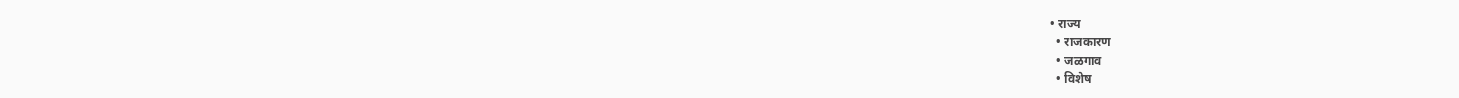• राज्य
  • राजकारण
  • जळगाव
  • विशेष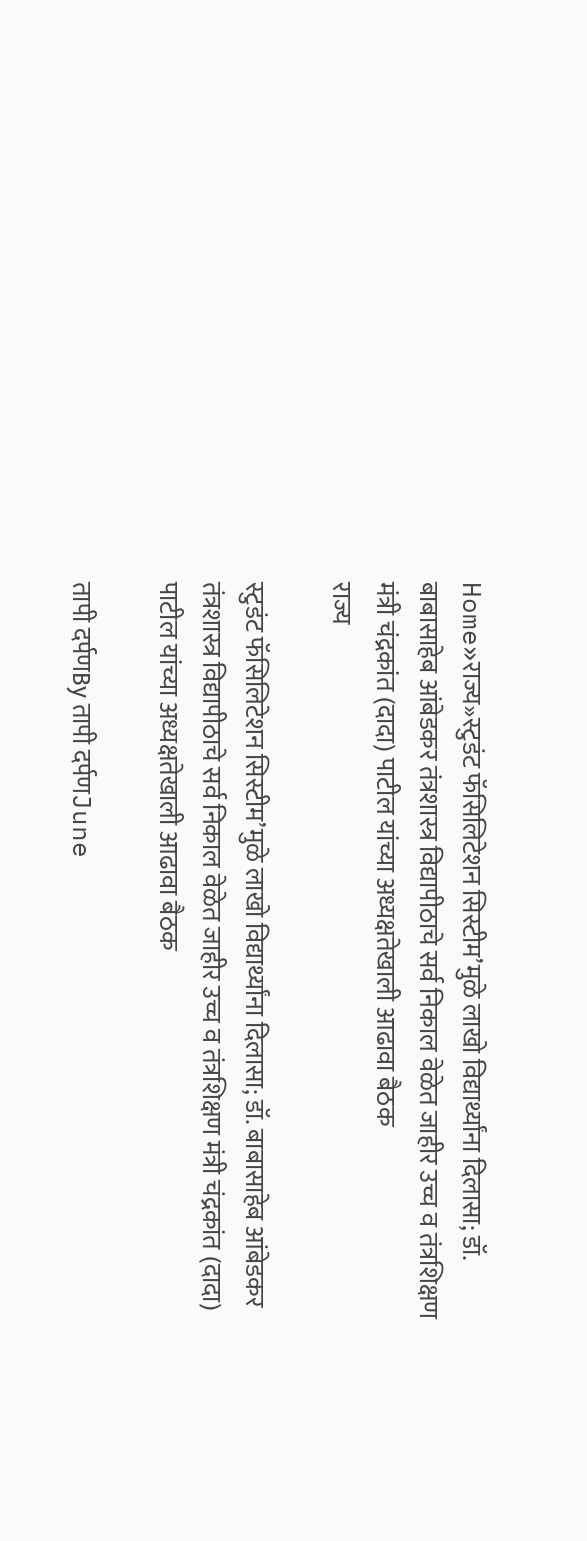Home»राज्य»स्टुडंट फॅसिलिटेशन सिस्टीम’मुळे लाखो विद्यार्थ्यांना दिलासा; डॉ. बाबासाहेब आंबेडकर तंत्रशास्त्र विद्यापीठाचे सर्व निकाल वेळेत जाहीर उच्च व तंत्रशिक्षण मंत्री चंद्रकांत (दादा) पाटील यांच्या अध्यक्षतेखाली आढावा बैठक
राज्य

स्टुडंट फॅसिलिटेशन सिस्टीम’मुळे लाखो विद्यार्थ्यांना दिलासा; डॉ. बाबासाहेब आंबेडकर तंत्रशास्त्र विद्यापीठाचे सर्व निकाल वेळेत जाहीर उच्च व तंत्रशिक्षण मंत्री चंद्रकांत (दादा) पाटील यांच्या अध्यक्षतेखाली आढावा बैठक

तापी दर्पणBy तापी दर्पणJune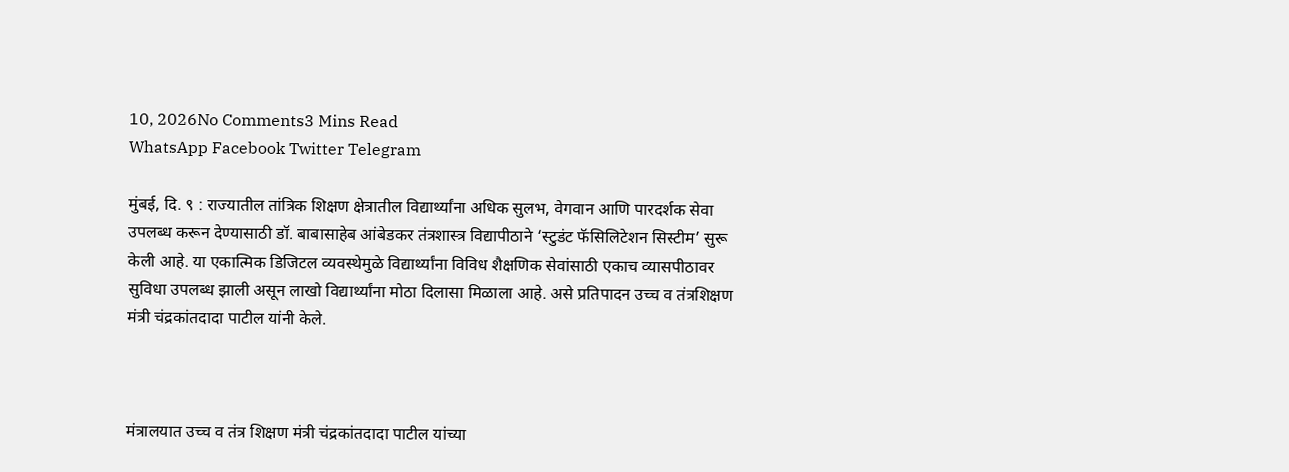10, 2026No Comments3 Mins Read
WhatsApp Facebook Twitter Telegram

मुंबई, दि. ९ : राज्यातील तांत्रिक शिक्षण क्षेत्रातील विद्यार्थ्यांना अधिक सुलभ, वेगवान आणि पारदर्शक सेवा उपलब्ध करून देण्यासाठी डॉ. बाबासाहेब आंबेडकर तंत्रशास्त्र विद्यापीठाने ‘स्टुडंट फॅसिलिटेशन सिस्टीम’ सुरू केली आहे. या एकात्मिक डिजिटल व्यवस्थेमुळे विद्यार्थ्यांना विविध शैक्षणिक सेवांसाठी एकाच व्यासपीठावर सुविधा उपलब्ध झाली असून लाखो विद्यार्थ्यांना मोठा दिलासा मिळाला आहे. असे प्रतिपादन उच्च व तंत्रशिक्षण मंत्री चंद्रकांतदादा पाटील यांनी केले.



मंत्रालयात उच्च व तंत्र शिक्षण मंत्री चंद्रकांतदादा पाटील यांच्या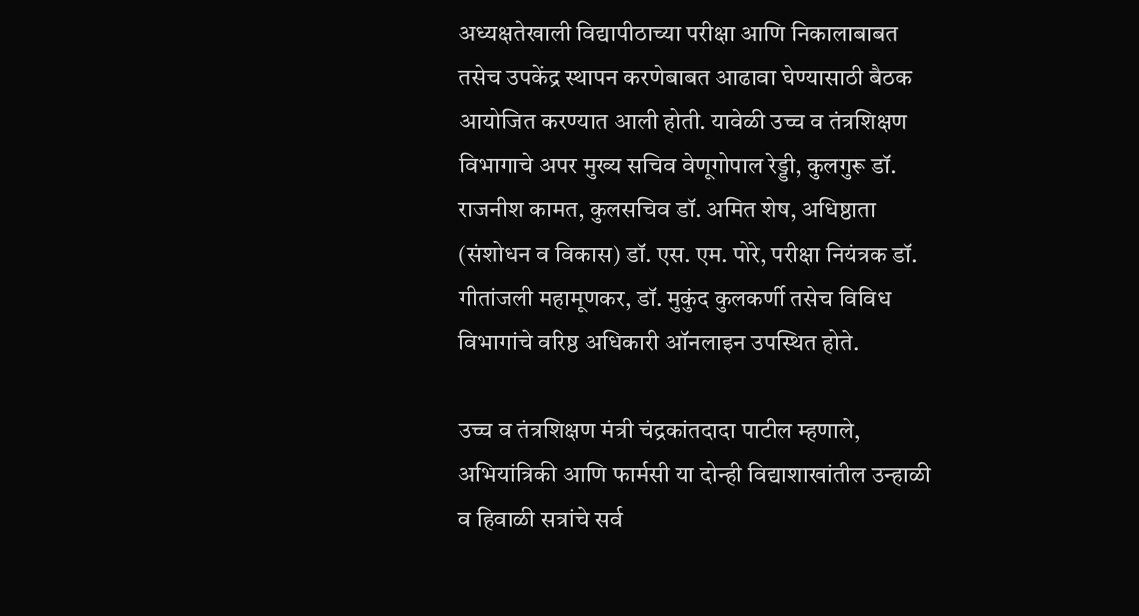अध्यक्षतेखाली विद्यापीठाच्या परीक्षा आणि निकालाबाबत तसेच उपकेंद्र स्थापन करणेबाबत आढावा घेण्यासाठी बैठक आयोजित करण्यात आली होती. यावेळी उच्च व तंत्रशिक्षण विभागाचे अपर मुख्य सचिव वेणूगोपाल रेड्डी, कुलगुरू डॉ. राजनीश कामत, कुलसचिव डॉ. अमित शेष, अधिष्ठाता (संशोधन व विकास) डॉ. एस. एम. पोरे, परीक्षा नियंत्रक डॉ. गीतांजली महामूणकर, डॉ. मुकुंद कुलकर्णी तसेच विविध विभागांचे वरिष्ठ अधिकारी ऑनलाइन उपस्थित होते.

उच्च व तंत्रशिक्षण मंत्री चंद्रकांतदादा पाटील म्हणाले, अभियांत्रिकी आणि फार्मसी या दोन्ही विद्याशाखांतील उन्हाळी व हिवाळी सत्रांचे सर्व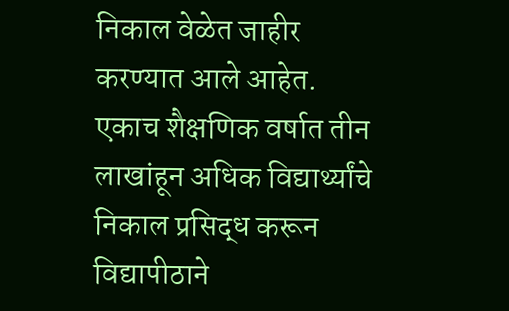निकाल वेळेत जाहीर करण्यात आले आहेत. एकाच शैक्षणिक वर्षात तीन लाखांहून अधिक विद्यार्थ्यांचे निकाल प्रसिद्ध करून विद्यापीठाने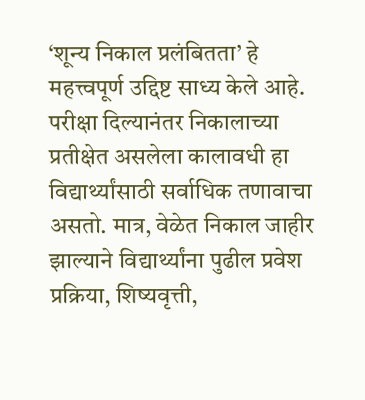‘शून्य निकाल प्रलंबितता’ हे महत्त्वपूर्ण उद्दिष्ट साध्य केले आहे. परीक्षा दिल्यानंतर निकालाच्या प्रतीक्षेत असलेला कालावधी हा विद्यार्थ्यांसाठी सर्वाधिक तणावाचा असतो. मात्र, वेळेत निकाल जाहीर झाल्याने विद्यार्थ्यांना पुढील प्रवेश प्रक्रिया, शिष्यवृत्ती,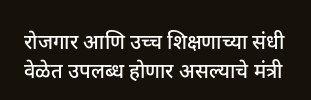रोजगार आणि उच्च शिक्षणाच्या संधी वेळेत उपलब्ध होणार असल्याचे मंत्री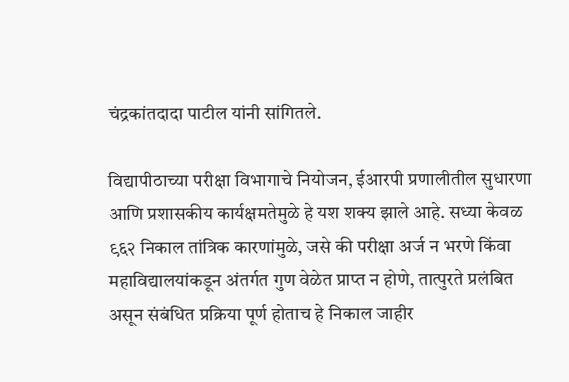चंद्रकांतदादा पाटील यांनी सांगितले.

विद्यापीठाच्या परीक्षा विभागाचे नियोजन, ईआरपी प्रणालीतील सुधारणा आणि प्रशासकीय कार्यक्षमतेमुळे हे यश शक्य झाले आहे. सध्या केवळ ९६२ निकाल तांत्रिक कारणांमुळे, जसे की परीक्षा अर्ज न भरणे किंवा महाविद्यालयांकडून अंतर्गत गुण वेळेत प्राप्त न होणे, तात्पुरते प्रलंबित असून संबंधित प्रक्रिया पूर्ण होताच हे निकाल जाहीर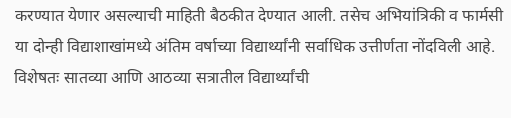करण्यात येणार असल्याची माहिती बैठकीत देण्यात आली. तसेच अभियांत्रिकी व फार्मसी या दोन्ही विद्याशाखांमध्ये अंतिम वर्षाच्या विद्यार्थ्यांनी सर्वाधिक उत्तीर्णता नोंदविली आहे. विशेषतः सातव्या आणि आठव्या सत्रातील विद्यार्थ्यांची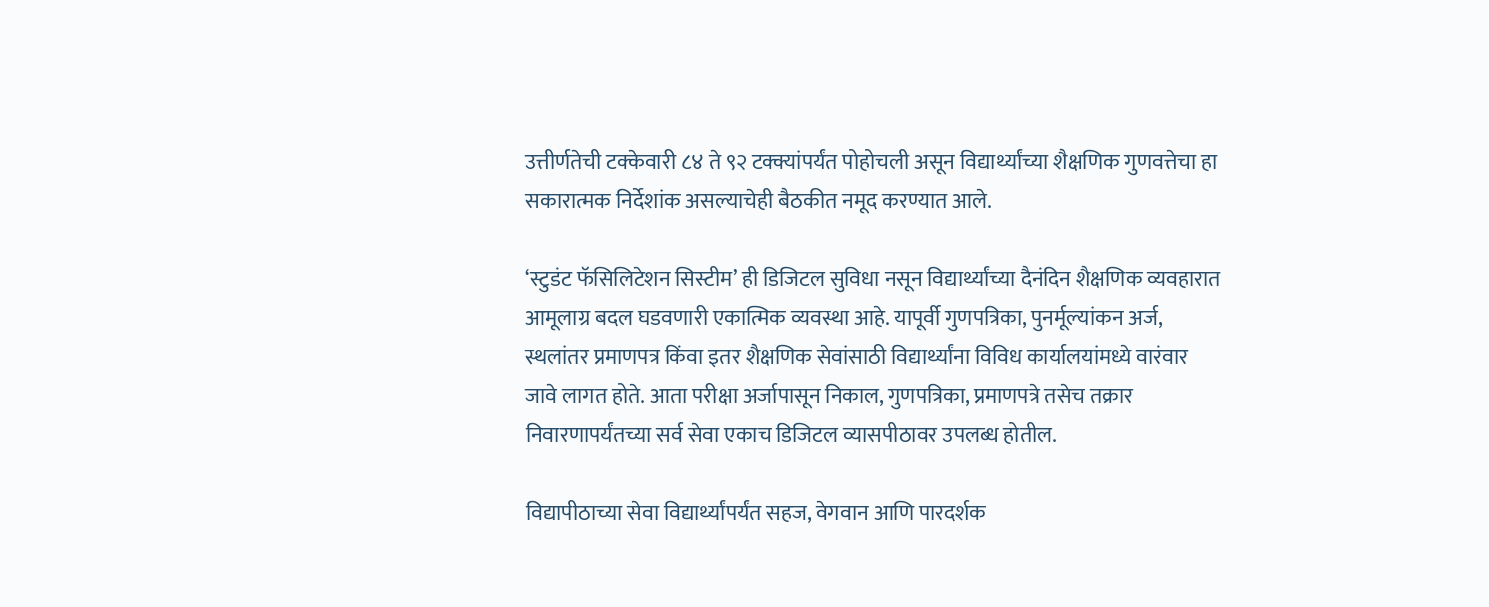उत्तीर्णतेची टक्केवारी ८४ ते ९२ टक्क्यांपर्यंत पोहोचली असून विद्यार्थ्यांच्या शैक्षणिक गुणवत्तेचा हा सकारात्मक निर्देशांक असल्याचेही बैठकीत नमूद करण्यात आले.

‘स्टुडंट फॅसिलिटेशन सिस्टीम’ ही डिजिटल सुविधा नसून विद्यार्थ्यांच्या दैनंदिन शैक्षणिक व्यवहारात आमूलाग्र बदल घडवणारी एकात्मिक व्यवस्था आहे. यापूर्वी गुणपत्रिका, पुनर्मूल्यांकन अर्ज, स्थलांतर प्रमाणपत्र किंवा इतर शैक्षणिक सेवांसाठी विद्यार्थ्यांना विविध कार्यालयांमध्ये वारंवार जावे लागत होते. आता परीक्षा अर्जापासून निकाल, गुणपत्रिका, प्रमाणपत्रे तसेच तक्रार निवारणापर्यंतच्या सर्व सेवा एकाच डिजिटल व्यासपीठावर उपलब्ध होतील.

विद्यापीठाच्या सेवा विद्यार्थ्यांपर्यंत सहज, वेगवान आणि पारदर्शक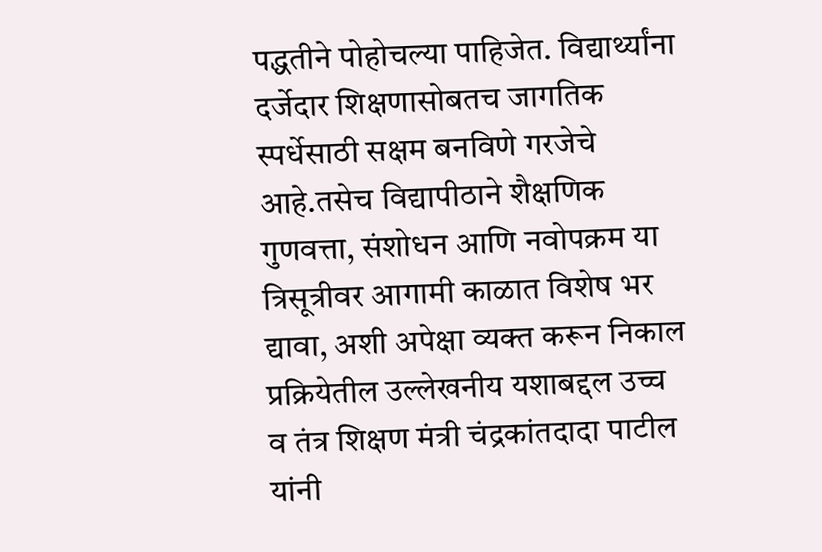पद्धतीने पोहोचल्या पाहिजेत. विद्यार्थ्यांना दर्जेदार शिक्षणासोबतच जागतिक स्पर्धेसाठी सक्षम बनविणे गरजेचे आहे.तसेच विद्यापीठाने शैक्षणिक गुणवत्ता, संशोधन आणि नवोपक्रम या त्रिसूत्रीवर आगामी काळात विशेष भर द्यावा, अशी अपेक्षा व्यक्त करून निकाल प्रक्रियेतील उल्लेखनीय यशाबद्दल उच्च व तंत्र शिक्षण मंत्री चंद्रकांतदादा पाटील यांनी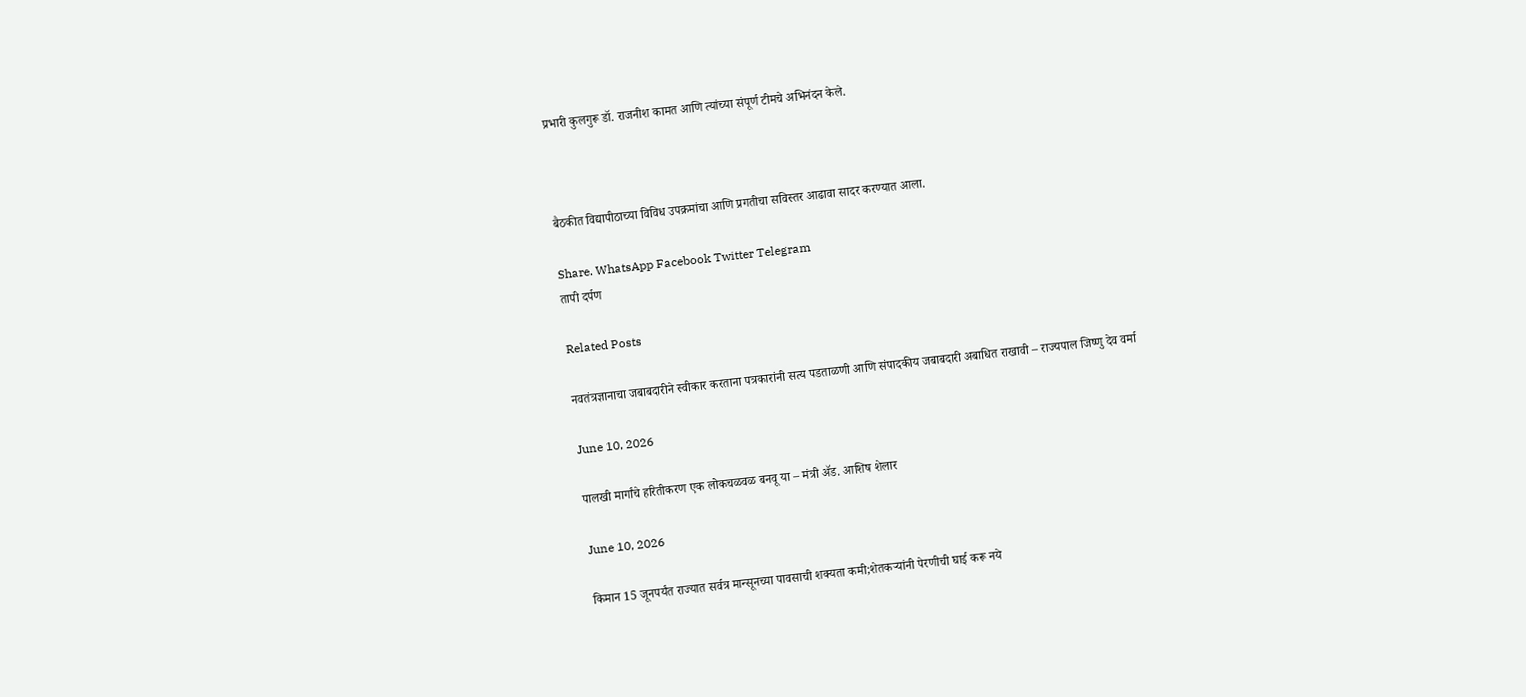प्रभारी कुलगुरू डॉ. राजनीश कामत आणि त्यांच्या संपूर्ण टीमचे अभिनंदन केले.



बैठकीत विद्यापीठाच्या विविध उपक्रमांचा आणि प्रगतीचा सविस्तर आढावा सादर करण्यात आला.

Share. WhatsApp Facebook Twitter Telegram
तापी दर्पण

Related Posts

नवतंत्रज्ञानाचा जबाबदारीने स्वीकार करताना पत्रकारांनी सत्य पडताळणी आणि संपादकीय जबाबदारी अबाधित राखावी – राज्यपाल जिष्णु देव वर्मा

June 10, 2026

पालखी मार्गांचे हरितीकरण एक लोकचळवळ बनवू या – मंत्री ॲड. आशिष शेलार

June 10, 2026

किमान 15 जूनपर्यंत राज्यात सर्वत्र मान्सूनच्या पावसाची शक्यता कमी;शेतकऱ्यांनी पेरणीची घाई करू नये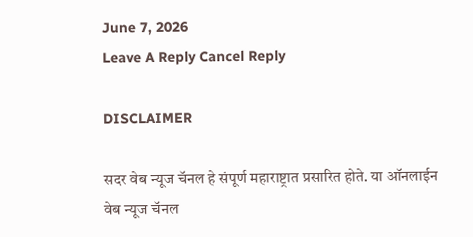June 7, 2026
Leave A Reply Cancel Reply

DISCLAIMER

सदर वेब न्यूज चॅनल हे संपूर्ण महाराष्ट्रात प्रसारित होते. या ऑनलाईन वेब न्यूज चॅनल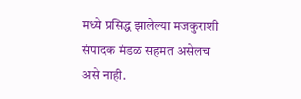मध्ये प्रसिद्ध झालेल्या मजकुराशी संपादक मंडळ सहमत असेलच असे नाही.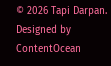© 2026 Tapi Darpan. Designed by ContentOcean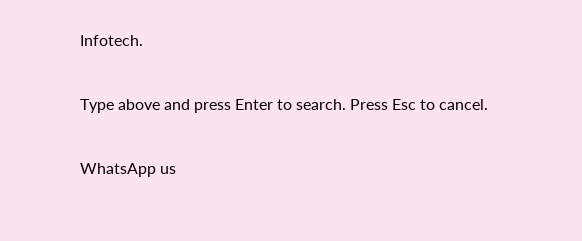Infotech.

Type above and press Enter to search. Press Esc to cancel.

WhatsApp us